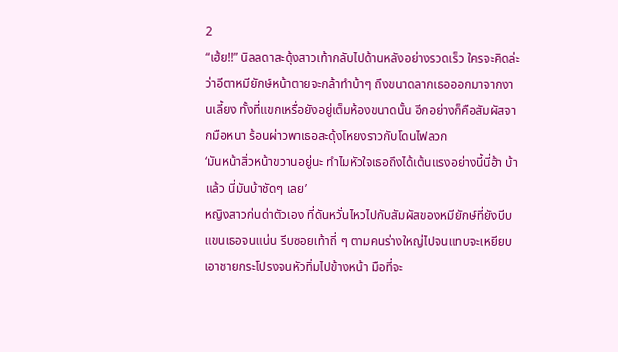2
“เฮ้ย!!” นิลลดาสะดุ้งสาวเท้ากลับไปด้านหลังอย่างรวดเร็ว ใครจะคิดล่ะว่าอีตาหมียักษ์หน้าตายจะกล้าทำบ้าๆ ถึงขนาดลากเธอออกมาจากงานเลี้ยง ทั้งที่แขกเหรื่อยังอยู่เต็มห้องขนาดนั้น อีกอย่างก็คือสัมผัสจากมือหนา ร้อนผ่าวพาเธอสะดุ้งโหยงราวกับโดนไฟลวก
‘มันหน้าสิ่วหน้าขวานอยู่นะ ทำไมหัวใจเธอถึงได้เต้นแรงอย่างนี้นี่ฮ้า บ้าแล้ว นี่มันบ้าชัดๆ เลย’
หญิงสาวก่นด่าตัวเอง ที่ดันหวั่นไหวไปกับสัมผัสของหมียักษ์ที่ยังบีบแขนเธอจนแน่น รีบซอยเท้าถี่ ๆ ตามคนร่างใหญ่ไปจนแทบจะเหยียบเอาชายกระโปรงจนหัวทิ่มไปข้างหน้า มือที่จะ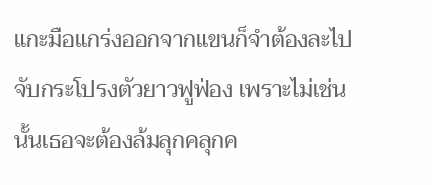แกะมือแกร่งออกจากแขนก็จำต้องละไปจับกระโปรงตัวยาวฟูฟ่อง เพราะไม่เช่นนั้นเธอจะต้องล้มลุกคลุกค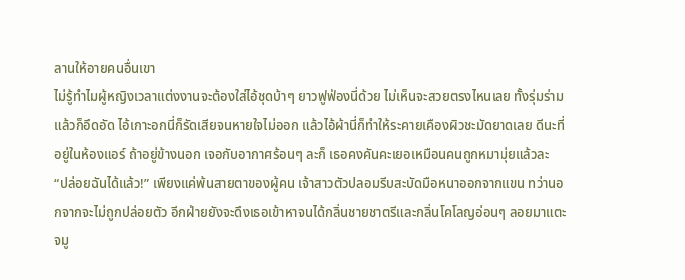ลานให้อายคนอื่นเขา
ไม่รู้ทำไมผู้หญิงเวลาแต่งงานจะต้องใส่ไอ้ชุดบ้าๆ ยาวฟูฟ่องนี่ด้วย ไม่เห็นจะสวยตรงไหนเลย ทั้งรุ่มร่ามแล้วก็อึดอัด ไอ้เกาะอกนี่ก็รัดเสียจนหายใจไม่ออก แล้วไอ้ผ้านี่ก็ทำให้ระคายเคืองผิวชะมัดยาดเลย ดีนะที่อยู่ในห้องแอร์ ถ้าอยู่ข้างนอก เจอกับอากาศร้อนๆ ละก็ เธอคงคันคะเยอเหมือนคนถูกหมามุ่ยแล้วละ
“ปล่อยฉันได้แล้ว!” เพียงแค่พ้นสายตาของผู้คน เจ้าสาวตัวปลอมรีบสะบัดมือหนาออกจากแขน ทว่านอกจากจะไม่ถูกปล่อยตัว อีกฝ่ายยังจะดึงเธอเข้าหาจนได้กลิ่นชายชาตรีและกลิ่นโคโลญอ่อนๆ ลอยมาแตะจมู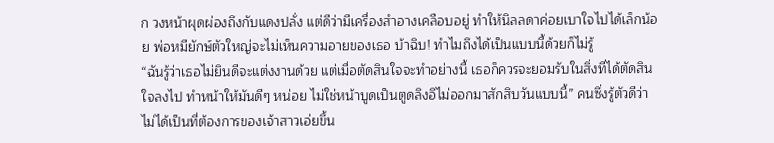ก วงหน้าผุดผ่องถึงกับแดงปลั่ง แต่ดีว่ามีเครื่องสำอางเคลือบอยู่ ทำให้นิลลดาค่อยเบาใจไปได้เล็กน้อย พ่อหมียักษ์ตัวใหญ่จะไม่เห็นความอายของเธอ บ้าฉิบ! ทำไมถึงได้เป็นแบบนี้ด้วยก็ไม่รู้
“ฉันรู้ว่าเธอไม่ยินดีจะแต่งงานด้วย แต่เมื่อตัดสินใจจะทำอย่างนี้ เธอก็ควรจะยอมรับในสิ่งที่ได้ตัดสินใจลงไป ทำหน้าให้มันดีๆ หน่อย ไม่ใช่หน้าบูดเป็นตูดลิงอึไม่ออกมาสักสิบวันแบบนี้” คนซึ่งรู้ตัวดีว่าไม่ได้เป็นที่ต้องการของเจ้าสาวเอ่ยขึ้น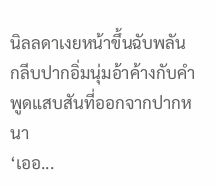นิลลดาเงยหน้าขึ้นฉับพลัน กลีบปากอิ่มนุ่มอ้าค้างกับคำพูดแสบสันที่ออกจากปากหนา
‘เออ...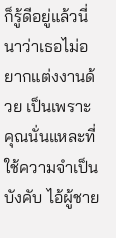ก็รู้ดีอยู่แล้วนี่นาว่าเธอไม่อยากแต่งงานด้วย เป็นเพราะคุณนั่นแหละที่ใช้ความจำเป็นบังคับ ไอ้ผู้ชาย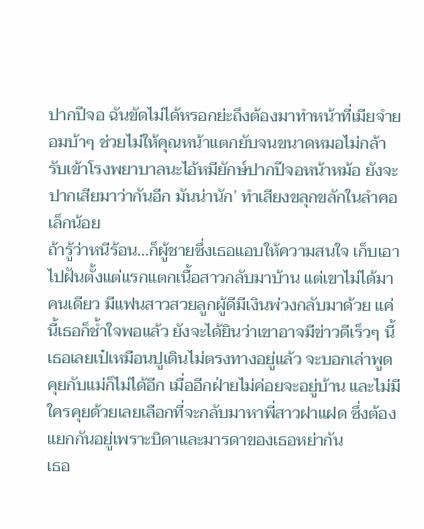ปากปีจอ ฉันขัดไม่ได้หรอกย่ะถึงต้องมาทำหน้าที่เมียจำยอมบ้าๆ ช่วยไม่ให้คุณหน้าแตกยับจนขนาดหมอไม่กล้ารับเข้าโรงพยาบาลนะไอ้หมียักษ์ปากปีจอหน้าหม้อ ยังจะปากเสียมาว่ากันอีก มันน่านัก’ ทำเสียงขลุกขลักในลำคอเล็กน้อย
ถ้ารู้ว่าหนีร้อน...ก็ผู้ชายซึ่งเธอแอบให้ความสนใจ เก็บเอาไปฝันตั้งแต่แรกแตกเนื้อสาวกลับมาบ้าน แต่เขาไม่ได้มาคนเดียว มีแฟนสาวสวยลูกผู้ดีมีเงินพ่วงกลับมาด้วย แค่นี้เธอก็ช้ำใจพอแล้ว ยังจะได้ยินว่าเขาอาจมีข่าวดีเร็วๆ นี้ เธอเลยเป๋เหมือนปูเดินไม่ตรงทางอยู่แล้ว จะบอกเล่าพูดคุยกับแม่ก็ไม่ได้อีก เมื่ออีกฝ่ายไม่ค่อยจะอยู่บ้าน และไม่มีใครคุยด้วยเลยเลือกที่จะกลับมาหาพี่สาวฝาแฝด ซึ่งต้องแยกกันอยู่เพราะบิดาและมารดาของเธอหย่ากัน
เธอ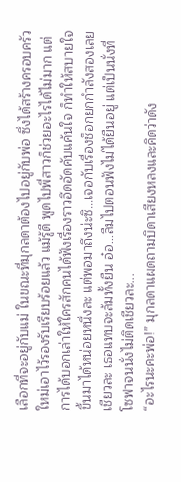เลือกที่จะอยู่กับแม่ ในขณะที่มุกลดาต้องไปอยู่กับพ่อ ซึ่งได้สร้างครอบครัวใหม่เอาไว้รองรับเรียบร้อยแล้ว แม้รู้ดี พูดไปพี่สาวก็ช่วยอะไรได้ไม่มาก แต่การได้บอกเล่าให้ใครสักคนได้ฟังเรื่องราวอึดอัดคับแค้นใจ ก็ทำให้สบายใจขึ้นมาได้หน่อยหนึ่งละ แต่พอมาถึงน่ะซิ...เจอกับเรื่องช็อกยกกำลังสองเลยเชียวละ เธอแทบจะล้มทั้งยืน อ๋อ...ลืมไปตอนฟังไม่ได้ยืนอยู่ แต่เป็นนั่งที่โซฟาจนนั่งไม่ติดเชียวละ...
“อะไรนะคะพ่อ!” มุกลดาแผดถามบิดาเสียงหลงและคิดว่าดัง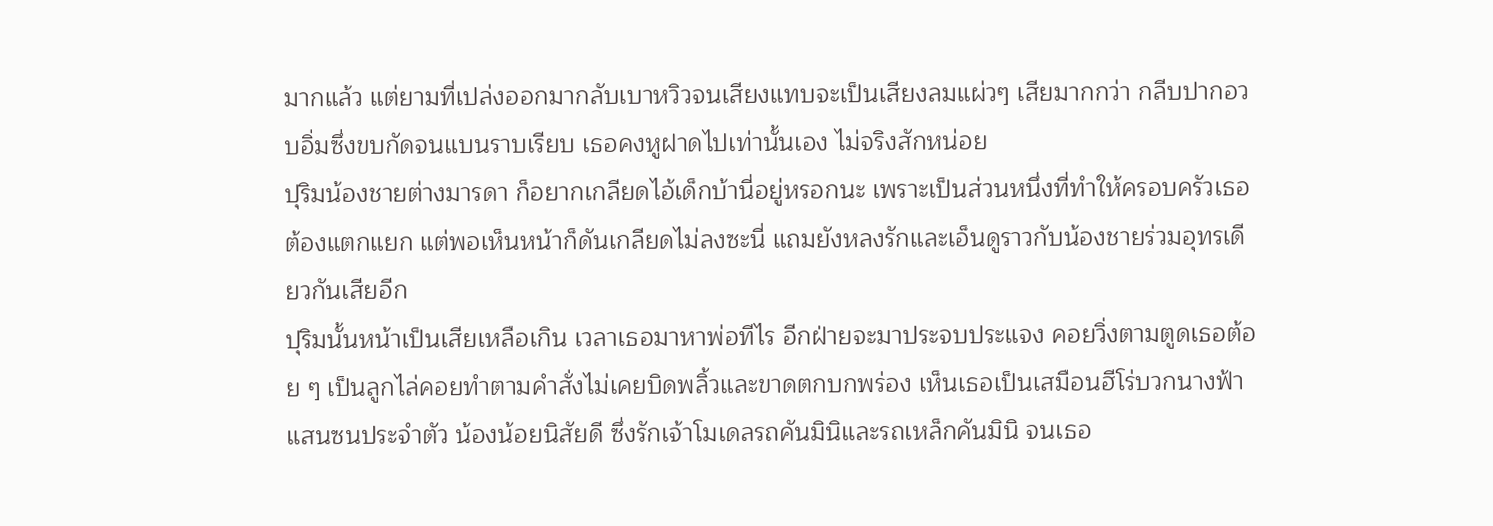มากแล้ว แต่ยามที่เปล่งออกมากลับเบาหวิวจนเสียงแทบจะเป็นเสียงลมแผ่วๆ เสียมากกว่า กลีบปากอวบอิ่มซึ่งขบกัดจนแบนราบเรียบ เธอคงหูฝาดไปเท่านั้นเอง ไม่จริงสักหน่อย
ปุริมน้องชายต่างมารดา ก็อยากเกลียดไอ้เด็กบ้านี่อยู่หรอกนะ เพราะเป็นส่วนหนึ่งที่ทำให้ครอบครัวเธอต้องแตกแยก แต่พอเห็นหน้าก็ดันเกลียดไม่ลงซะนี่ แถมยังหลงรักและเอ็นดูราวกับน้องชายร่วมอุทรเดียวกันเสียอีก
ปุริมนั้นหน้าเป็นเสียเหลือเกิน เวลาเธอมาหาพ่อทีไร อีกฝ่ายจะมาประจบประแจง คอยวิ่งตามตูดเธอต้อย ๆ เป็นลูกไล่คอยทำตามคำสั่งไม่เคยบิดพลิ้วและขาดตกบกพร่อง เห็นเธอเป็นเสมือนฮีโร่บวกนางฟ้าแสนซนประจำตัว น้องน้อยนิสัยดี ซึ่งรักเจ้าโมเดลรถคันมินิและรถเหล็กคันมินิ จนเธอ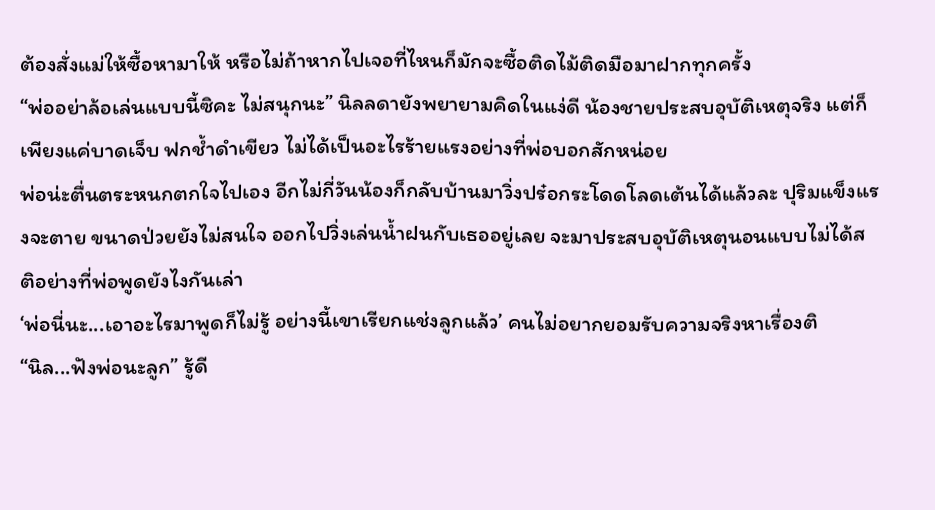ต้องสั่งแม่ให้ซื้อหามาให้ หรือไม่ถ้าหากไปเจอที่ไหนก็มักจะซื้อติดไม้ติดมือมาฝากทุกครั้ง
“พ่ออย่าล้อเล่นแบบนี้ซิคะ ไม่สนุกนะ” นิลลดายังพยายามคิดในแง่ดี น้องชายประสบอุบัติเหตุจริง แต่ก็เพียงแค่บาดเจ็บ ฟกช้ำดำเขียว ไม่ได้เป็นอะไรร้ายแรงอย่างที่พ่อบอกสักหน่อย
พ่อน่ะตื่นตระหนกตกใจไปเอง อีกไม่กี่วันน้องก็กลับบ้านมาวิ่งปร๋อกระโดดโลดเต้นได้แล้วละ ปุริมแข็งแรงจะตาย ขนาดป่วยยังไม่สนใจ ออกไปวิ่งเล่นน้ำฝนกับเธออยู่เลย จะมาประสบอุบัติเหตุนอนแบบไม่ได้สติอย่างที่พ่อพูดยังไงกันเล่า
‘พ่อนี่นะ...เอาอะไรมาพูดก็ไม่รู้ อย่างนี้เขาเรียกแช่งลูกแล้ว’ คนไม่อยากยอมรับความจริงหาเรื่องติ
“นิล...ฟังพ่อนะลูก” รู้ดี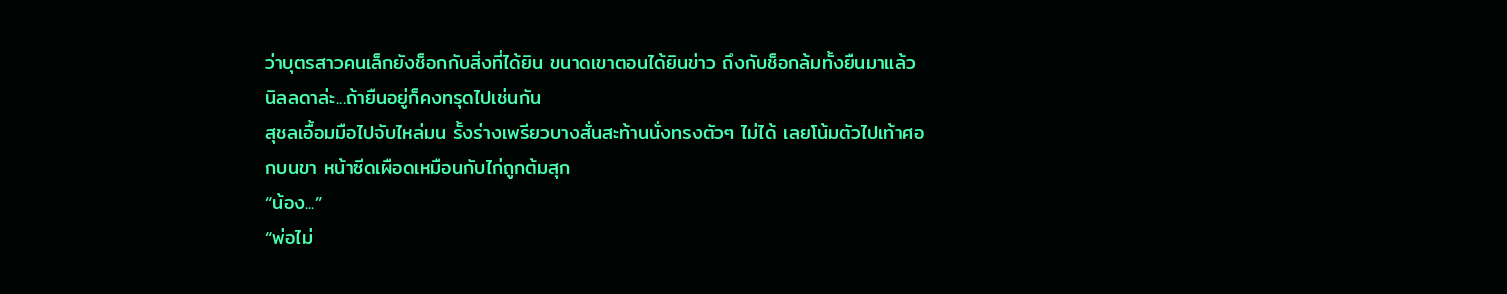ว่าบุตรสาวคนเล็กยังช็อกกับสิ่งที่ได้ยิน ขนาดเขาตอนได้ยินข่าว ถึงกับช็อกล้มทั้งยืนมาแล้ว นิลลดาล่ะ...ถ้ายืนอยู่ก็คงทรุดไปเช่นกัน
สุชลเอื้อมมือไปจับไหล่มน รั้งร่างเพรียวบางสั่นสะท้านนั่งทรงตัวๆ ไม่ได้ เลยโน้มตัวไปเท้าศอกบนขา หน้าซีดเผือดเหมือนกับไก่ถูกต้มสุก
“น้อง...”
“พ่อไม่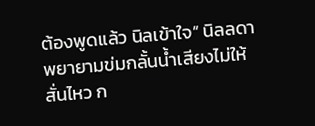ต้องพูดแล้ว นิลเข้าใจ” นิลลดาพยายามข่มกลั้นน้ำเสียงไม่ให้สั่นไหว ก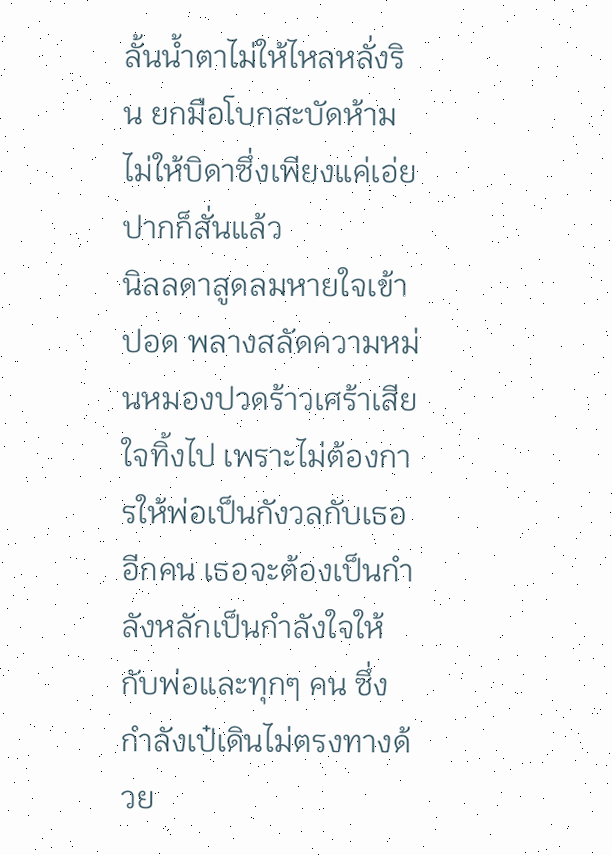ลั้นน้ำตาไม่ให้ไหลหลั่งริน ยกมือโบกสะบัดห้ามไม่ให้บิดาซึ่งเพียงแค่เอ่ยปากก็สั่นแล้ว
นิลลดาสูดลมหายใจเข้าปอด พลางสลัดความหม่นหมองปวดร้าวเศร้าเสียใจทิ้งไป เพราะไม่ต้องการให้พ่อเป็นกังวลกับเธออีกคน เธอจะต้องเป็นกำลังหลักเป็นกำลังใจให้กับพ่อและทุกๆ คน ซึ่งกำลังเป๋เดินไม่ตรงทางด้วย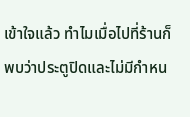เข้าใจแล้ว ทำไมเมื่อไปที่ร้านก็พบว่าประตูปิดและไม่มีกำหน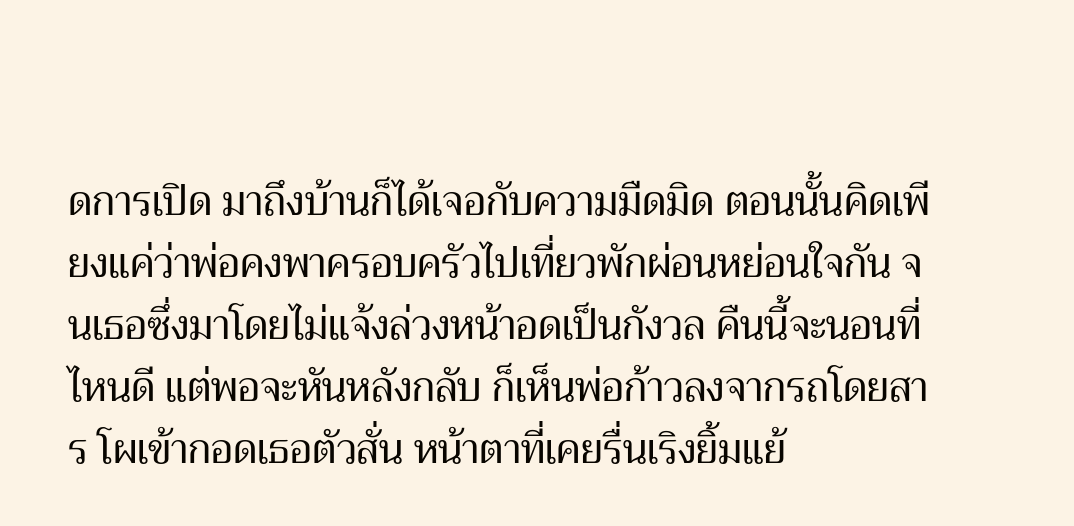ดการเปิด มาถึงบ้านก็ได้เจอกับความมืดมิด ตอนนั้นคิดเพียงแค่ว่าพ่อคงพาครอบครัวไปเที่ยวพักผ่อนหย่อนใจกัน จนเธอซึ่งมาโดยไม่แจ้งล่วงหน้าอดเป็นกังวล คืนนี้จะนอนที่ไหนดี แต่พอจะหันหลังกลับ ก็เห็นพ่อก้าวลงจากรถโดยสาร โผเข้ากอดเธอตัวสั่น หน้าตาที่เคยรื่นเริงยิ้มแย้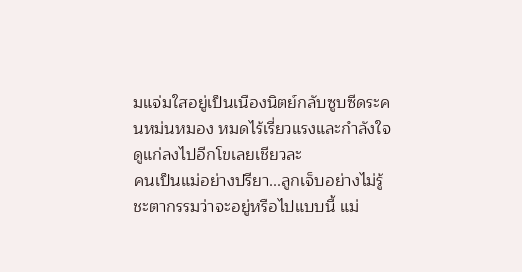มแจ่มใสอยู่เป็นเนืองนิตย์กลับซูบซีดระคนหม่นหมอง หมดไร้เรี่ยวแรงและกำลังใจ ดูแก่ลงไปอีกโขเลยเชียวละ
คนเป็นแม่อย่างปรียา...ลูกเจ็บอย่างไม่รู้ชะตากรรมว่าจะอยู่หรือไปแบบนี้ แม่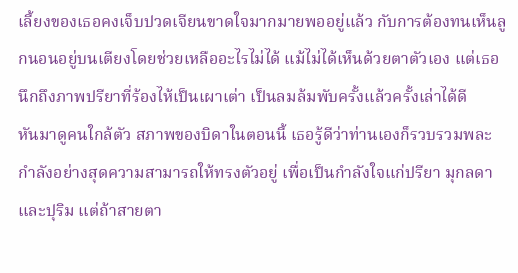เลี้ยงของเธอคงเจ็บปวดเจียนขาดใจมากมายพออยู่แล้ว กับการต้องทนเห็นลูกนอนอยู่บนเตียงโดยช่วยเหลืออะไรไม่ได้ แม้ไม่ได้เห็นด้วยตาตัวเอง แต่เธอนึกถึงภาพปรียาที่ร้องไห้เป็นเผาเต่า เป็นลมล้มพับครั้งแล้วครั้งเล่าได้ดี
หันมาดูคนใกล้ตัว สภาพของบิดาในตอนนี้ เธอรู้ดีว่าท่านเองก็รวบรวมพละกำลังอย่างสุดความสามารถให้ทรงตัวอยู่ เพื่อเป็นกำลังใจแก่ปรียา มุกลดาและปุริม แต่ถ้าสายตา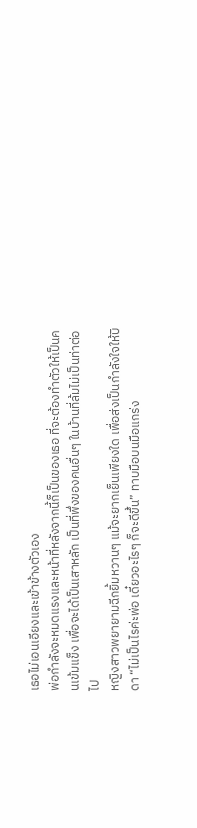เธอไม่เอนเอียงและเข้าข้างตัวเอง
พ่อกำลังจะหมดแรงและหน้าที่หลังจากนี้ก็เป็นของเธอ ที่จะต้องทำตัวให้เป็นคนเข้มแข็ง เพื่อจะได้เป็นเสาหลัก เป็นที่พึ่งของคนอื่นๆ ในบ้านที่ล้มไม่เป็นท่าต่อไป
หญิงสาวพยายามฉีกยิ้มหวานๆ แม้จะยากเย็นเพียงใด เพื่อส่งเป็นกำลังใจให้บิดา “ไม่เป็นไรค่ะพ่อ เดี๋ยวอะไรๆ ก็จะดีขึ้น” ทาบมือบนมือแกร่ง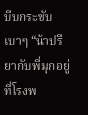บีบกระชับเบาๆ “น้าปรียากับพี่มุกอยู่ที่โรงพ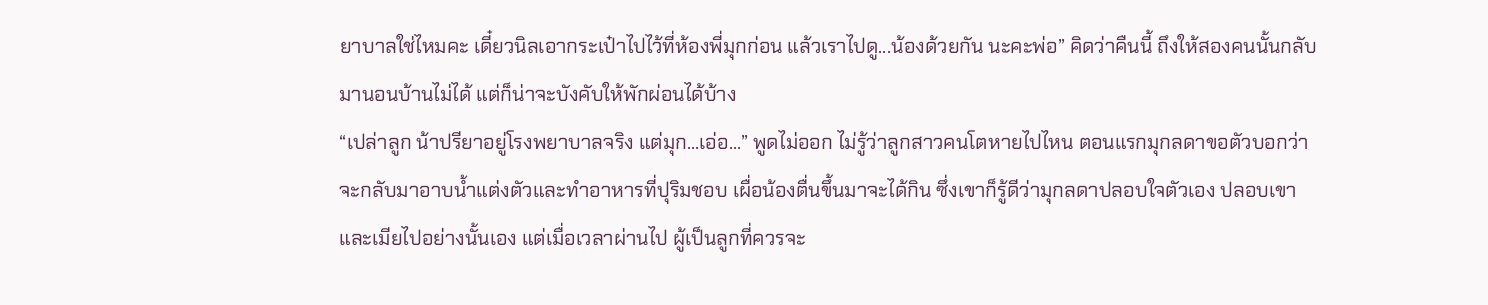ยาบาลใช่ไหมคะ เดี๋ยวนิลเอากระเป๋าไปไว้ที่ห้องพี่มุกก่อน แล้วเราไปดู...น้องด้วยกัน นะคะพ่อ” คิดว่าคืนนี้ ถึงให้สองคนนั้นกลับมานอนบ้านไม่ได้ แต่ก็น่าจะบังคับให้พักผ่อนได้บ้าง
“เปล่าลูก น้าปรียาอยู่โรงพยาบาลจริง แต่มุก...เอ่อ...” พูดไม่ออก ไม่รู้ว่าลูกสาวคนโตหายไปไหน ตอนแรกมุกลดาขอตัวบอกว่าจะกลับมาอาบน้ำแต่งตัวและทำอาหารที่ปุริมชอบ เผื่อน้องตื่นขึ้นมาจะได้กิน ซึ่งเขาก็รู้ดีว่ามุกลดาปลอบใจตัวเอง ปลอบเขาและเมียไปอย่างนั้นเอง แต่เมื่อเวลาผ่านไป ผู้เป็นลูกที่ควรจะ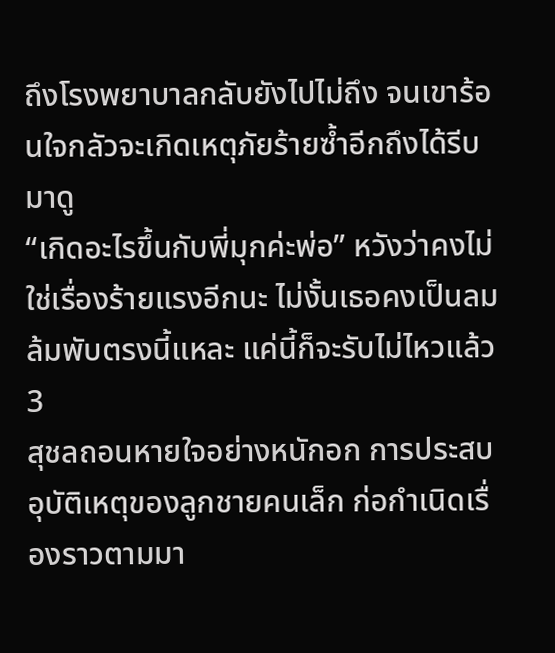ถึงโรงพยาบาลกลับยังไปไม่ถึง จนเขาร้อนใจกลัวจะเกิดเหตุภัยร้ายซ้ำอีกถึงได้รีบมาดู
“เกิดอะไรขึ้นกับพี่มุกค่ะพ่อ” หวังว่าคงไม่ใช่เรื่องร้ายแรงอีกนะ ไม่งั้นเธอคงเป็นลมล้มพับตรงนี้แหละ แค่นี้ก็จะรับไม่ไหวแล้ว
3
สุชลถอนหายใจอย่างหนักอก การประสบอุบัติเหตุของลูกชายคนเล็ก ก่อกำเนิดเรื่องราวตามมา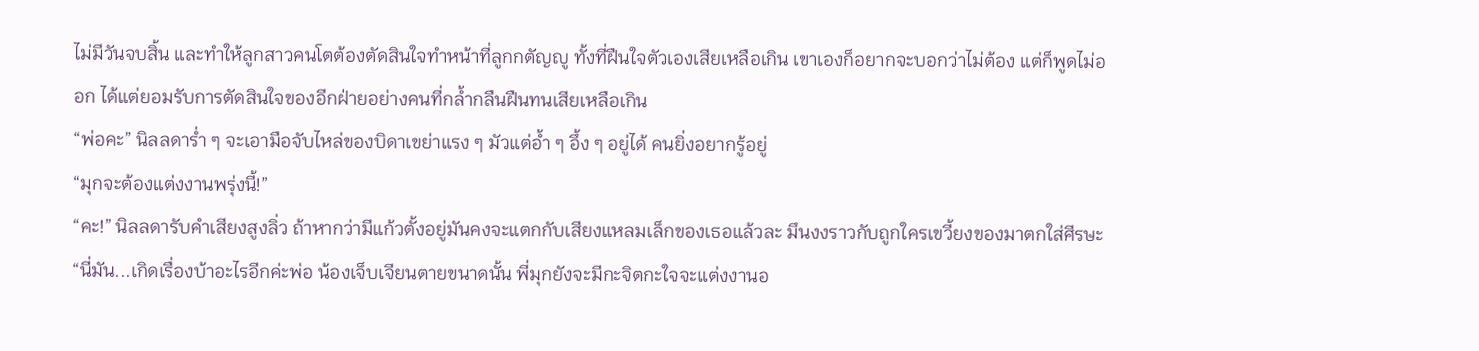ไม่มีวันจบสิ้น และทำให้ลูกสาวคนโตต้องตัดสินใจทำหน้าที่ลูกกตัญญู ทั้งที่ฝืนใจตัวเองเสียเหลือเกิน เขาเองก็อยากจะบอกว่าไม่ต้อง แต่ก็พูดไม่ออก ได้แต่ยอมรับการตัดสินใจของอีกฝ่ายอย่างคนที่กล้ำกลืนฝืนทนเสียเหลือเกิน
“พ่อคะ” นิลลดาร่ำ ๆ จะเอามือจับไหล่ของบิดาเขย่าแรง ๆ มัวแต่อ้ำ ๆ อึ้ง ๆ อยู่ได้ คนยิ่งอยากรู้อยู่
“มุกจะต้องแต่งงานพรุ่งนี้!”
“คะ!” นิลลดารับคำเสียงสูงลิ่ว ถ้าหากว่ามีแก้วตั้งอยู่มันคงจะแตกกับเสียงแหลมเล็กของเธอแล้วละ มึนงงราวกับถูกใครเขวี้ยงของมาตกใส่ศีรษะ
“นี่มัน...เกิดเรื่องบ้าอะไรอีกค่ะพ่อ น้องเจ็บเจียนตายขนาดนั้น พี่มุกยังจะมีกะจิตกะใจจะแต่งงานอ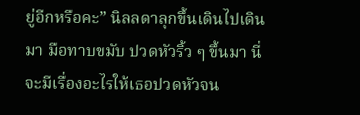ยู่อีกหรือคะ” นิลลดาลุกขึ้นเดินไปเดินมา มือทาบขมับ ปวดหัวริ้ว ๆ ขึ้นมา นี่จะมีเรื่องอะไรให้เธอปวดหัวจน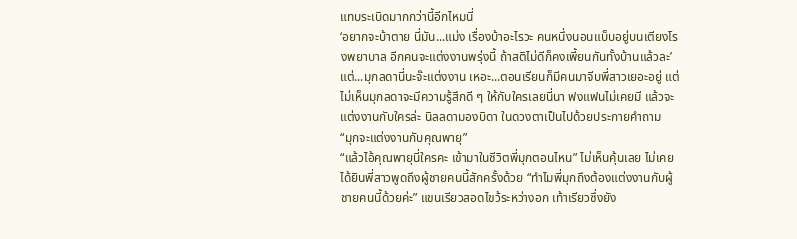แทบระเบิดมากกว่านี้อีกไหมนี่
‘อยากจะบ้าตาย นี่มัน...แม่ง เรื่องบ้าอะไรวะ คนหนึ่งนอนแบ็บอยู่บนเตียงโรงพยาบาล อีกคนจะแต่งงานพรุ่งนี้ ถ้าสติไม่ดีก็คงเพี้ยนกันทั้งบ้านแล้วละ’
แต่...มุกลดานี่นะจ๊ะแต่งงาน เหอะ...ตอนเรียนก็มีคนมาจีบพี่สาวเยอะอยู่ แต่ไม่เห็นมุกลดาจะมีความรู้สึกดี ๆ ให้กับใครเลยนี่นา ฟงแฟนไม่เคยมี แล้วจะแต่งงานกับใครล่ะ นิลลดามองบิดา ในดวงตาเป็นไปด้วยประกายคำถาม
“มุกจะแต่งงานกับคุณพายุ”
“แล้วไอ้คุณพายุนี่ใครคะ เข้ามาในชีวิตพี่มุกตอนไหน” ไม่เห็นคุ้นเลย ไม่เคยได้ยินพี่สาวพูดถึงผู้ชายคนนี้สักครั้งด้วย “ทำไมพี่มุกถึงต้องแต่งงานกับผู้ชายคนนี้ด้วยค่ะ” แขนเรียวสอดไขว้ระหว่างอก เท้าเรียวซึ่งยัง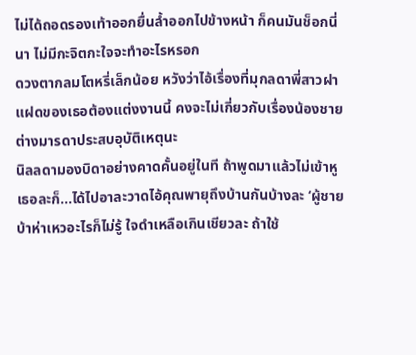ไม่ได้ถอดรองเท้าออกยื่นล้ำออกไปข้างหน้า ก็คนมันช็อกนี่นา ไม่มีกะจิตกะใจจะทำอะไรหรอก
ดวงตากลมโตหรี่เล็กน้อย หวังว่าไอ้เรื่องที่มุกลดาพี่สาวฝาแฝดของเธอต้องแต่งงานนี้ คงจะไม่เกี่ยวกับเรื่องน้องชายต่างมารดาประสบอุบัติเหตุนะ
นิลลดามองบิดาอย่างคาดคั้นอยู่ในที ถ้าพูดมาแล้วไม่เข้าหูเธอละก็...ได้ไปอาละวาดไอ้คุณพายุถึงบ้านกันบ้างละ ‘ผู้ชายบ้าห่าเหวอะไรก็ไม่รู้ ใจดำเหลือเกินเชียวละ ถ้าใช้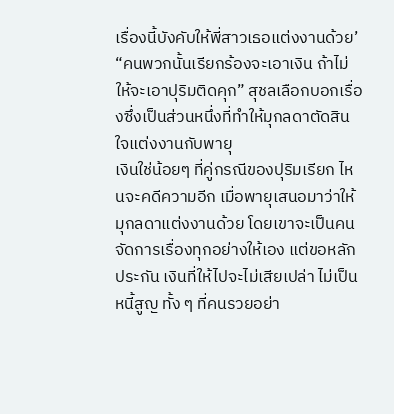เรื่องนี้บังคับให้พี่สาวเธอแต่งงานด้วย’
“คนพวกนั้นเรียกร้องจะเอาเงิน ถ้าไม่ให้จะเอาปุริมติดคุก” สุชลเลือกบอกเรื่องซึ่งเป็นส่วนหนึ่งที่ทำให้มุกลดาตัดสินใจแต่งงานกับพายุ
เงินใช่น้อยๆ ที่คู่กรณีของปุริมเรียก ไหนจะคดีความอีก เมื่อพายุเสนอมาว่าให้มุกลดาแต่งงานด้วย โดยเขาจะเป็นคนจัดการเรื่องทุกอย่างให้เอง แต่ขอหลักประกัน เงินที่ให้ไปจะไม่เสียเปล่า ไม่เป็นหนี้สูญ ทั้ง ๆ ที่คนรวยอย่า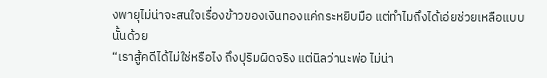งพายุไม่น่าจะสนใจเรื่องข้าวของเงินทองแค่กระหยิบมือ แต่ทำไมถึงได้เอ่ยช่วยเหลือแบบนั้นด้วย
“เราสู้คดีได้ไม่ใช่หรือไง ถึงปุริมผิดจริง แต่นิลว่านะพ่อ ไม่น่า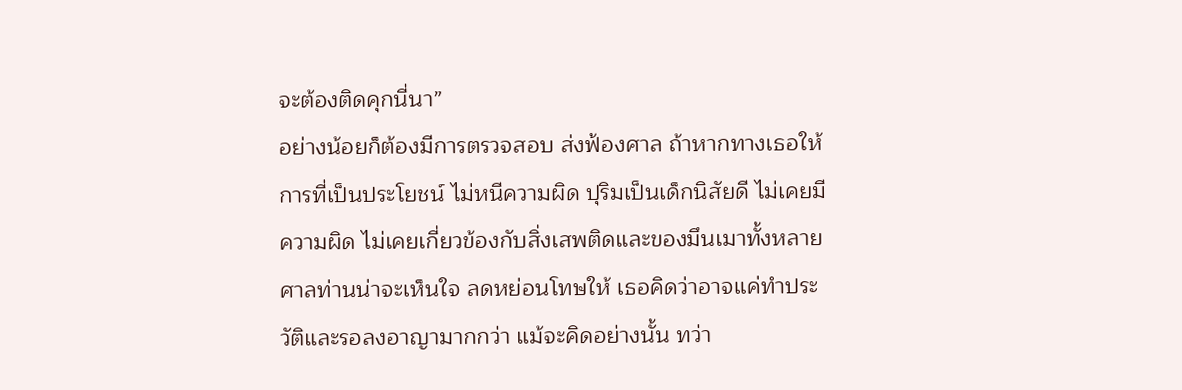จะต้องติดคุกนี่นา”
อย่างน้อยก็ต้องมีการตรวจสอบ ส่งฟ้องศาล ถ้าหากทางเธอให้การที่เป็นประโยชน์ ไม่หนีความผิด ปุริมเป็นเด็กนิสัยดี ไม่เคยมีความผิด ไม่เคยเกี่ยวข้องกับสิ่งเสพติดและของมึนเมาทั้งหลาย ศาลท่านน่าจะเห็นใจ ลดหย่อนโทษให้ เธอคิดว่าอาจแค่ทำประวัติและรอลงอาญามากกว่า แม้จะคิดอย่างนั้น ทว่า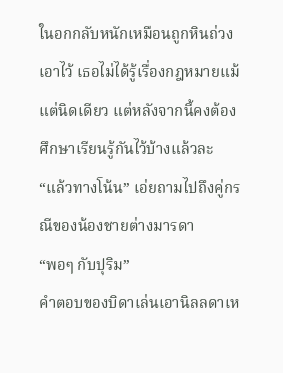ในอกกลับหนักเหมือนถูกหินถ่วงเอาไว้ เธอไม่ได้รู้เรื่องกฎหมายแม้แต่นิดเดียว แต่หลังจากนี้คงต้องศึกษาเรียนรู้กันไว้บ้างแล้วละ
“แล้วทางโน้น” เอ่ยถามไปถึงคู่กรณีของน้องชายต่างมารดา
“พอๆ กับปุริม”
คำตอบของบิดาเล่นเอานิลลดาเห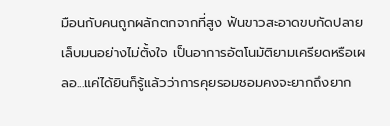มือนกับคนถูกผลักตกจากที่สูง ฟันขาวสะอาดขบกัดปลายเล็บมนอย่างไม่ตั้งใจ เป็นอาการอัตโนมัติยามเครียดหรือเผลอ...แค่ได้ยินก็รู้แล้วว่าการคุยรอมชอมคงจะยากถึงยาก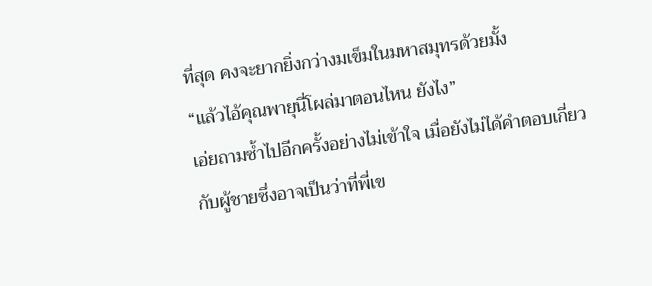ที่สุด คงจะยากยิ่งกว่างมเข็มในมหาสมุทรด้วยมั้ง
“แล้วไอ้คุณพายุนี่โผล่มาตอนไหน ยังไง”
เอ่ยถามซ้ำไปอีกครั้งอย่างไม่เข้าใจ เมื่อยังไม่ได้คำตอบเกี่ยวกับผู้ชายซึ่งอาจเป็นว่าที่พี่เข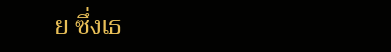ย ซึ่งเธ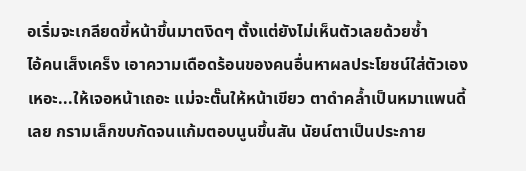อเริ่มจะเกลียดขี้หน้าขึ้นมาตงิดๆ ตั้งแต่ยังไม่เห็นตัวเลยด้วยซ้ำ
ไอ้คนเส็งเคร็ง เอาความเดือดร้อนของคนอื่นหาผลประโยชน์ใส่ตัวเอง เหอะ...ให้เจอหน้าเถอะ แม่จะตั๊นให้หน้าเขียว ตาดำคล้ำเป็นหมาแพนดี้เลย กรามเล็กขบกัดจนแก้มตอบนูนขึ้นสัน นัยน์ตาเป็นประกาย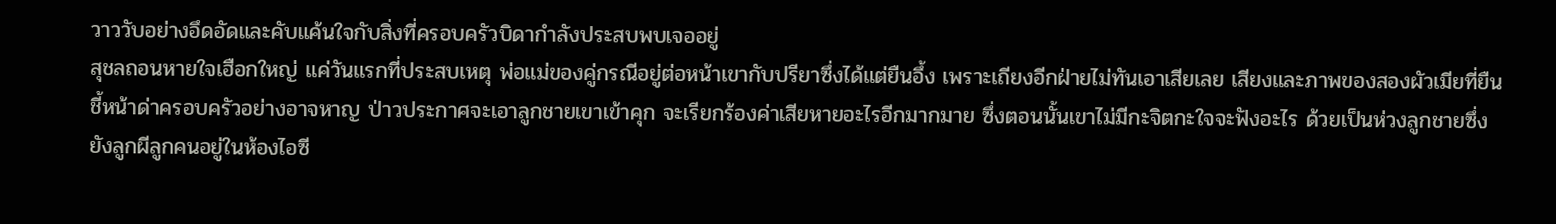วาววับอย่างอึดอัดและคับแค้นใจกับสิ่งที่ครอบครัวบิดากำลังประสบพบเจออยู่
สุชลถอนหายใจเฮือกใหญ่ แค่วันแรกที่ประสบเหตุ พ่อแม่ของคู่กรณีอยู่ต่อหน้าเขากับปรียาซึ่งได้แต่ยืนอึ้ง เพราะเถียงอีกฝ่ายไม่ทันเอาเสียเลย เสียงและภาพของสองผัวเมียที่ยืนชี้หน้าด่าครอบครัวอย่างอาจหาญ ป่าวประกาศจะเอาลูกชายเขาเข้าคุก จะเรียกร้องค่าเสียหายอะไรอีกมากมาย ซึ่งตอนนั้นเขาไม่มีกะจิตกะใจจะฟังอะไร ด้วยเป็นห่วงลูกชายซึ่งยังลูกผีลูกคนอยู่ในห้องไอซี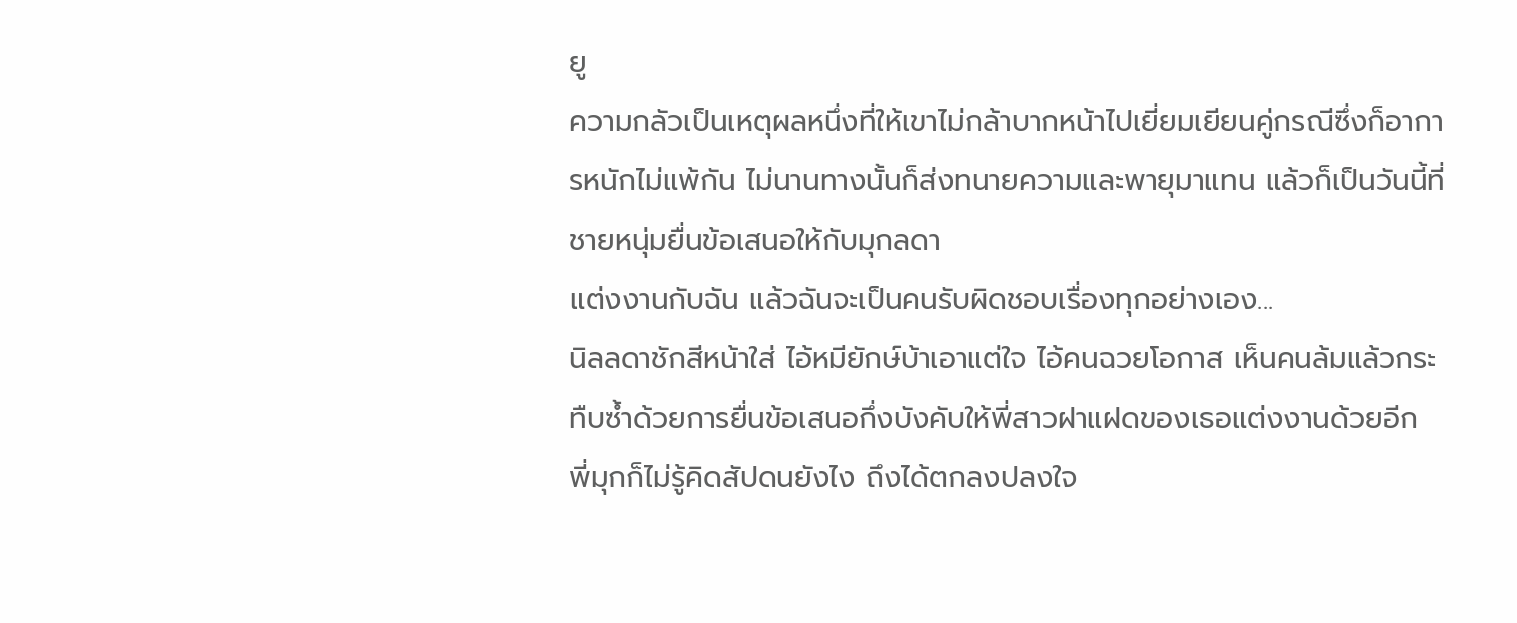ยู
ความกลัวเป็นเหตุผลหนึ่งที่ให้เขาไม่กล้าบากหน้าไปเยี่ยมเยียนคู่กรณีซึ่งก็อาการหนักไม่แพ้กัน ไม่นานทางนั้นก็ส่งทนายความและพายุมาแทน แล้วก็เป็นวันนี้ที่ชายหนุ่มยื่นข้อเสนอให้กับมุกลดา
แต่งงานกับฉัน แล้วฉันจะเป็นคนรับผิดชอบเรื่องทุกอย่างเอง...
นิลลดาชักสีหน้าใส่ ไอ้หมียักษ์บ้าเอาแต่ใจ ไอ้คนฉวยโอกาส เห็นคนล้มแล้วกระทืบซ้ำด้วยการยื่นข้อเสนอกึ่งบังคับให้พี่สาวฝาแฝดของเธอแต่งงานด้วยอีก พี่มุกก็ไม่รู้คิดสัปดนยังไง ถึงได้ตกลงปลงใจ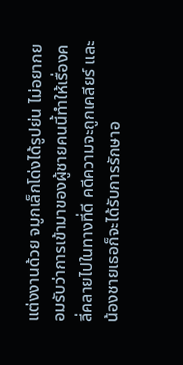แต่งงานด้วย จมูกเล็กโด่งได้รูปย่น ไม่อยากยอมรับว่าการเข้ามาของผู้ชายคนนี้ทำให้เรื่องคลี่คลายไปในทางที่ดี คดีความจะถูกเคลียร์ และน้องชายเธอก็จะได้รับการรักษาอ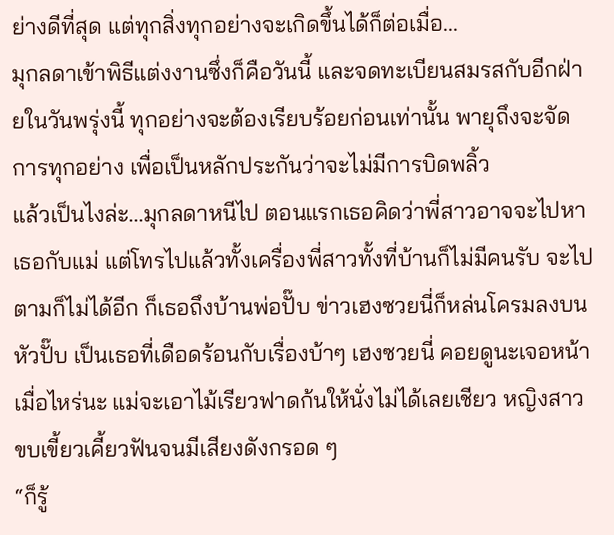ย่างดีที่สุด แต่ทุกสิ่งทุกอย่างจะเกิดขึ้นได้ก็ต่อเมื่อ...
มุกลดาเข้าพิธีแต่งงานซึ่งก็คือวันนี้ และจดทะเบียนสมรสกับอีกฝ่ายในวันพรุ่งนี้ ทุกอย่างจะต้องเรียบร้อยก่อนเท่านั้น พายุถึงจะจัดการทุกอย่าง เพื่อเป็นหลักประกันว่าจะไม่มีการบิดพลิ้ว
แล้วเป็นไงล่ะ...มุกลดาหนีไป ตอนแรกเธอคิดว่าพี่สาวอาจจะไปหาเธอกับแม่ แต่โทรไปแล้วทั้งเครื่องพี่สาวทั้งที่บ้านก็ไม่มีคนรับ จะไปตามก็ไม่ได้อีก ก็เธอถึงบ้านพ่อปั๊บ ข่าวเฮงซวยนี่ก็หล่นโครมลงบนหัวปั๊บ เป็นเธอที่เดือดร้อนกับเรื่องบ้าๆ เฮงซวยนี่ คอยดูนะเจอหน้าเมื่อไหร่นะ แม่จะเอาไม้เรียวฟาดก้นให้นั่งไม่ได้เลยเชียว หญิงสาวขบเขี้ยวเคี้ยวฟันจนมีเสียงดังกรอด ๆ
“ก็รู้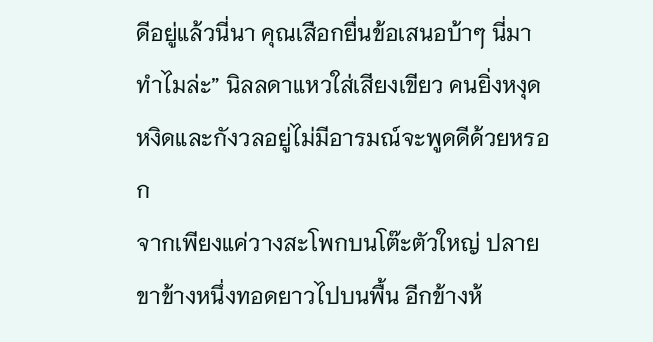ดีอยู่แล้วนี่นา คุณเสือกยื่นข้อเสนอบ้าๆ นี่มาทำไมล่ะ” นิลลดาแหวใส่เสียงเขียว คนยิ่งหงุดหงิดและกังวลอยู่ไม่มีอารมณ์จะพูดดีด้วยหรอก
จากเพียงแค่วางสะโพกบนโต๊ะตัวใหญ่ ปลายขาข้างหนึ่งทอดยาวไปบนพื้น อีกข้างห้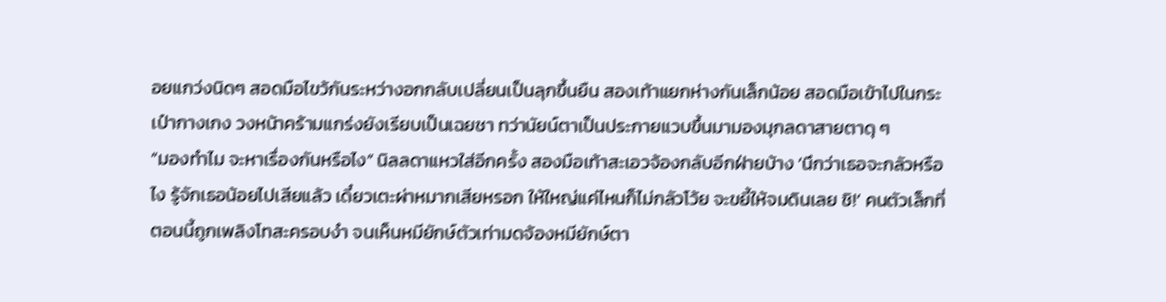อยแกว่งนิดๆ สอดมือไขว้กันระหว่างอกกลับเปลี่ยนเป็นลุกขึ้นยืน สองเท้าแยกห่างกันเล็กน้อย สอดมือเข้าไปในกระเป๋ากางเกง วงหน้าคร้ามแกร่งยังเรียบเป็นเฉยชา ทว่านัยน์ตาเป็นประกายแวบขึ้นมามองมุกลดาสายตาดุ ๆ
“มองทำไม จะหาเรื่องกันหรือไง” นิลลดาแหวใส่อีกครั้ง สองมือเท้าสะเอวจ้องกลับอีกฝ่ายบ้าง ‘นึกว่าเธอจะกลัวหรือไง รู้จักเธอน้อยไปเสียแล้ว เดี๋ยวเตะผ่าหมากเสียหรอก ให้ใหญ่แค่ไหนก็ไม่กลัวโว้ย จะขยี้ให้จมดินเลย ชิ!’ คนตัวเล็กที่ตอนนี้ถูกเพลิงโทสะครอบงำ จนเห็นหมียักษ์ตัวเท่ามดจ้องหมียักษ์ตา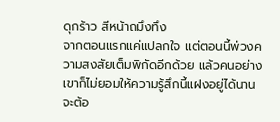ดุกร้าว สีหน้าถมึงทึง
จากตอนแรกแค่แปลกใจ แต่ตอนนี้พ่วงความสงสัยเต็มพิกัดอีกด้วย แล้วคนอย่างเขาก็ไม่ยอมให้ความรู้สึกนี้แฝงอยู่ได้นาน จะต้อ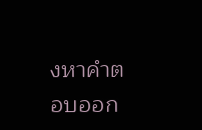งหาคำตอบออก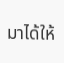มาได้ให้